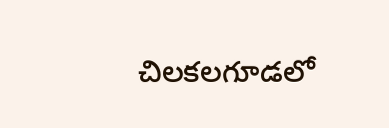చిలకలగూడలో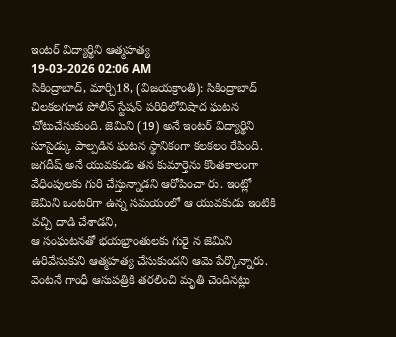ఇంటర్ విద్యార్థిని ఆత్మహత్య
19-03-2026 02:06 AM
సికింద్రాబాద్, మార్చి18, (విజయక్రాంతి): సికింద్రాబాద్ చిలకలగూడ పోలీస్ స్టేషన్ పరిధిలోవిషాద ఘటన చోటుచేసుకుంది. జెమిని (19) అనే ఇంటర్ విద్యార్థిని సూసైడ్కు పాల్పడిన ఘటన స్థానికంగా కలకలం రేపింది. జగదీష్ అనే యువకుడు తన కుమార్తెను కొంతకాలంగా వేధింపులకు గురి చేస్తున్నాడని ఆరోపించా రు. ఇంట్లో జెమిని ఒంటరిగా ఉన్న సమయంలో ఆ యువకుడు ఇంటికి వచ్చి దాడి చేశాడని,
ఆ సంఘటనతో భయభ్రాంతులకు గురై న జెమిని ఉరివేసుకుని ఆత్మహత్య చేసుకుందని ఆమె పేర్కొన్నారు. వెంటనే గాంధీ ఆసుపత్రికి తరలించి మృతి చెందినట్లు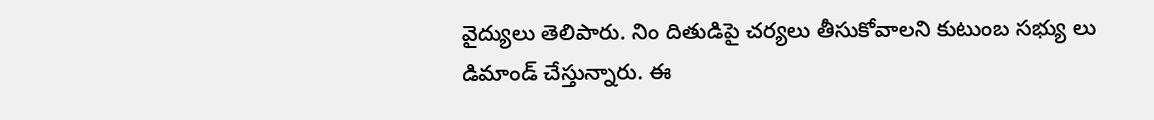వైద్యులు తెలిపారు. నిం దితుడిపై చర్యలు తీసుకోవాలని కుటుంబ సభ్యు లు డిమాండ్ చేస్తున్నారు. ఈ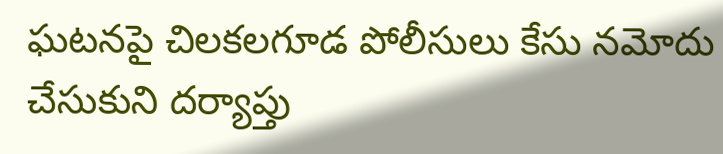ఘటనపై చిలకలగూడ పోలీసులు కేసు నమోదు చేసుకుని దర్యాప్తు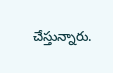చేస్తున్నారు.